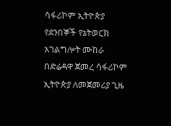ሳፋሪኮም ኢትዮጵያ የደንበኞች የኔትወርክ አገልግሎት ሙከራ በድሬዳዋ ጀመረ ሳፋሪኮም ኢትዮጵያ ለመጀመሪያ ጊዜ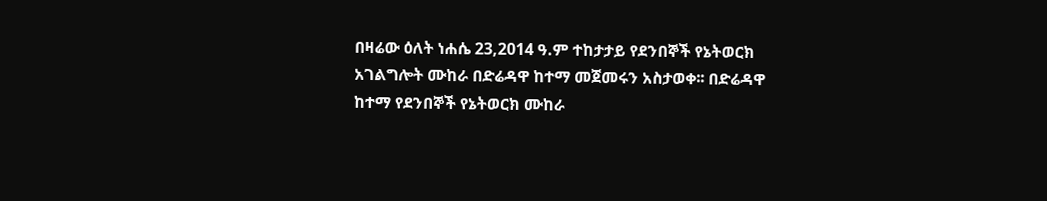በዛሬው ዕለት ነሐሴ 23,2014 ዓ.ም ተከታታይ የደንበኞች የኔትወርክ አገልግሎት ሙከራ በድሬዳዋ ከተማ መጀመሩን አስታወቀ፡፡ በድሬዳዋ ከተማ የደንበኞች የኔትወርክ ሙከራ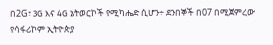በ2G፣ 3G እና 4G ኔትወርኮች የሚካሔድ ሲሆን÷ ደንበኞች በ07 በሚጀምረው የሳፋሪኮም ኢትዮጵያ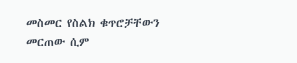መስመር የስልክ ቁጥሮቻቸውን መርጠው ሲም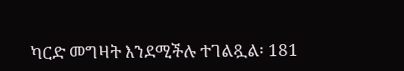ካርድ መግዛት እንደሚችሉ ተገልጿል፡ 181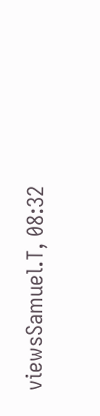viewsSamuel.T, 08:32